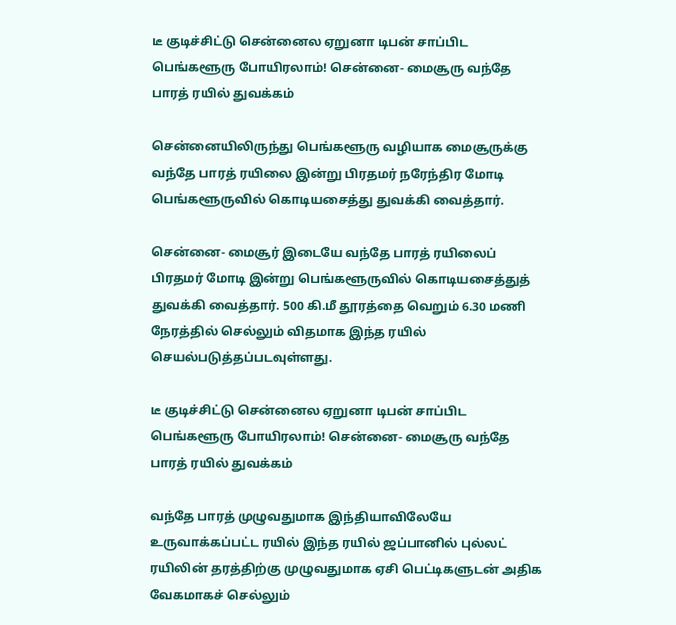டீ குடிச்சிட்டு சென்னைல ஏறுனா டிபன் சாப்பிட பெங்களூரு போயிரலாம்! சென்னை- மைசூரு வந்தே பாரத் ரயில் துவக்கம்

சென்னையிலிருந்து பெங்களூரு வழியாக மைசூருக்கு வந்தே பாரத் ரயிலை இன்று பிரதமர் நரேந்திர மோடி பெங்களூருவில் கொடியசைத்து துவக்கி வைத்தார்.

சென்னை- மைசூர் இடையே வந்தே பாரத் ரயிலைப் பிரதமர் மோடி இன்று பெங்களூருவில் கொடியசைத்துத் துவக்கி வைத்தார். 500 கி.மீ தூரத்தை வெறும் 6.30 மணி நேரத்தில் செல்லும் விதமாக இந்த ரயில் செயல்படுத்தப்படவுள்ளது.

டீ குடிச்சிட்டு சென்னைல ஏறுனா டிபன் சாப்பிட பெங்களூரு போயிரலாம்! சென்னை- மைசூரு வந்தே பாரத் ரயில் துவக்கம்

வந்தே பாரத் முழுவதுமாக இந்தியாவிலேயே உருவாக்கப்பட்ட ரயில் இந்த ரயில் ஜப்பானில் புல்லட் ரயிலின் தரத்திற்கு முழுவதுமாக ஏசி பெட்டிகளுடன் அதிக வேகமாகச் செல்லும்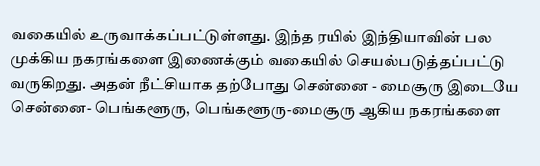வகையில் உருவாக்கப்பட்டுள்ளது. இந்த ரயில் இந்தியாவின் பல முக்கிய நகரங்களை இணைக்கும் வகையில் செயல்படுத்தப்பட்டு வருகிறது. அதன் நீட்சியாக தற்போது சென்னை - மைசூரு இடையே சென்னை- பெங்களூரு, பெங்களூரு-மைசூரு ஆகிய நகரங்களை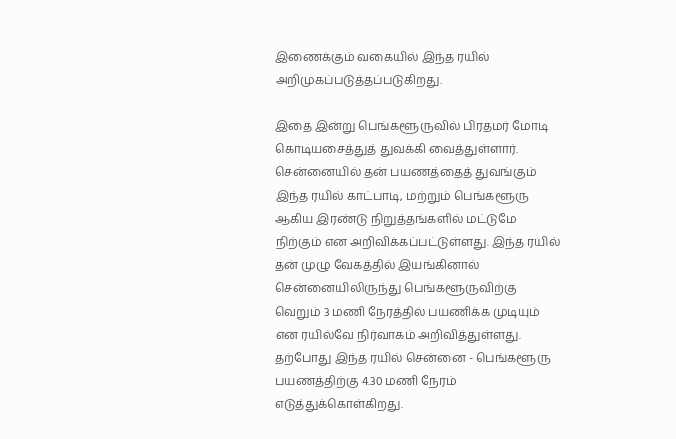இணைக்கும் வகையில் இந்த ரயில் அறிமுகப்படுத்தப்படுகிறது.

இதை இன்று பெங்களூருவில் பிரதமர் மோடி கொடியசைத்துத் துவக்கி வைத்துள்ளார். சென்னையில் தன் பயணத்தைத் துவங்கும் இந்த ரயில் காட்பாடி, மற்றும் பெங்களூரு ஆகிய இரண்டு நிறுத்தங்களில் மட்டுமே நிற்கும் என அறிவிக்கப்பட்டுள்ளது. இந்த ரயில் தன் முழு வேகத்தில் இயங்கினால் சென்னையிலிருந்து பெங்களூருவிற்கு வெறும் 3 மணி நேரத்தில் பயணிக்க முடியும் என ரயில்வே நிர்வாகம் அறிவித்துள்ளது. தற்போது இந்த ரயில் சென்னை - பெங்களூரு பயணத்திற்கு 4.30 மணி நேரம் எடுத்துக்கொள்கிறது.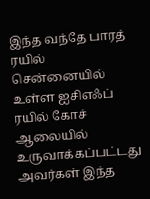இந்த வந்தே பாரத் ரயில் சென்னையில் உள்ள ஐசிஎஃப் ரயில் கோச் ஆலையில் உருவாக்கப்பட்டது அவர்கள் இந்த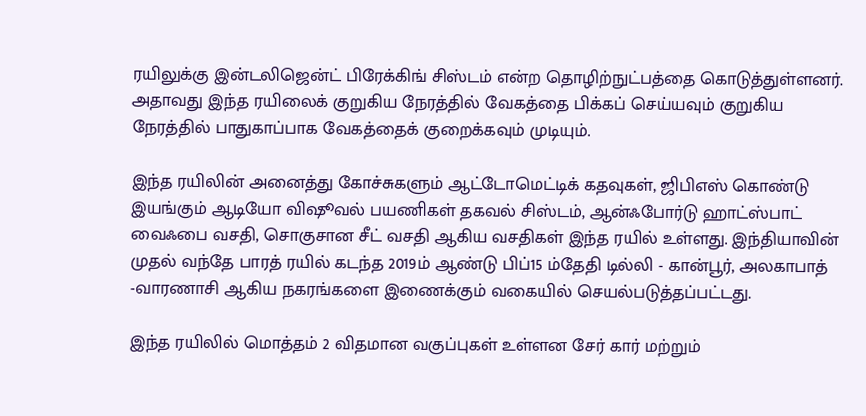ரயிலுக்கு இன்டலிஜென்ட் பிரேக்கிங் சிஸ்டம் என்ற தொழிற்நுட்பத்தை கொடுத்துள்ளனர். அதாவது இந்த ரயிலைக் குறுகிய நேரத்தில் வேகத்தை பிக்கப் செய்யவும் குறுகிய நேரத்தில் பாதுகாப்பாக வேகத்தைக் குறைக்கவும் முடியும்.

இந்த ரயிலின் அனைத்து கோச்சுகளும் ஆட்டோமெட்டிக் கதவுகள், ஜிபிஎஸ் கொண்டு இயங்கும் ஆடியோ விஷூவல் பயணிகள் தகவல் சிஸ்டம், ஆன்ஃபோர்டு ஹாட்ஸ்பாட் வைஃபை வசதி, சொகுசான சீட் வசதி ஆகிய வசதிகள் இந்த ரயில் உள்ளது. இந்தியாவின் முதல் வந்தே பாரத் ரயில் கடந்த 2019ம் ஆண்டு பிப்15 ம்தேதி டில்லி - கான்பூர், அலகாபாத் -வாரணாசி ஆகிய நகரங்களை இணைக்கும் வகையில் செயல்படுத்தப்பட்டது.

இந்த ரயிலில் மொத்தம் 2 விதமான வகுப்புகள் உள்ளன சேர் கார் மற்றும்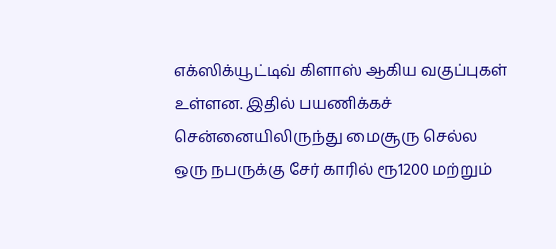எக்ஸிக்யூட்டிவ் கிளாஸ் ஆகிய வகுப்புகள் உள்ளன. இதில் பயணிக்கச் சென்னையிலிருந்து மைசூரு செல்ல ஒரு நபருக்கு சேர் காரில் ரூ1200 மற்றும்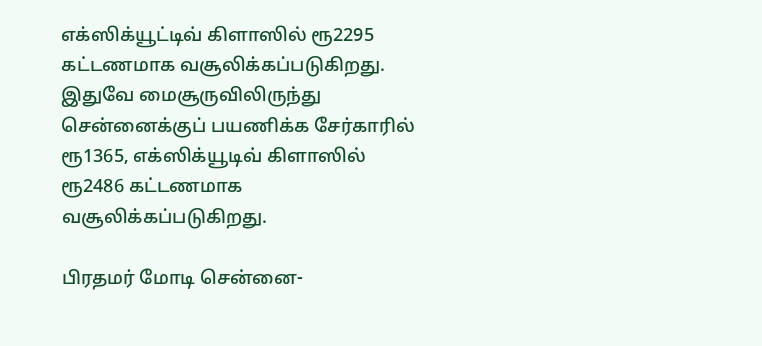எக்ஸிக்யூட்டிவ் கிளாஸில் ரூ2295 கட்டணமாக வசூலிக்கப்படுகிறது. இதுவே மைசூருவிலிருந்து சென்னைக்குப் பயணிக்க சேர்காரில் ரூ1365, எக்ஸிக்யூடிவ் கிளாஸில் ரூ2486 கட்டணமாக வசூலிக்கப்படுகிறது.

பிரதமர் மோடி சென்னை-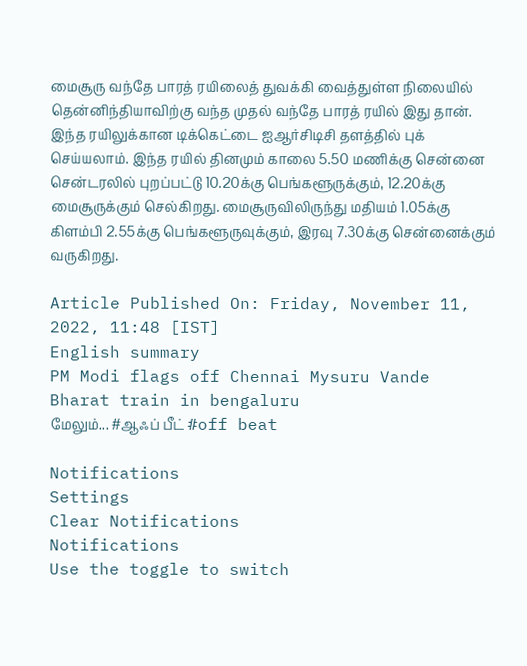மைசூரு வந்தே பாரத் ரயிலைத் துவக்கி வைத்துள்ள நிலையில் தென்னிந்தியாவிற்கு வந்த முதல் வந்தே பாரத் ரயில் இது தான். இந்த ரயிலுக்கான டிக்கெட்டை ஐஆர்சிடிசி தளத்தில் புக் செய்யலாம். இந்த ரயில் தினமும் காலை 5.50 மணிக்கு சென்னை சென்டரலில் புறப்பட்டு 10.20க்கு பெங்களூருக்கும், 12.20க்கு மைசூருக்கும் செல்கிறது. மைசூருவிலிருந்து மதியம் 1.05க்கு கிளம்பி 2.55க்கு பெங்களூருவுக்கும், இரவு 7.30க்கு சென்னைக்கும் வருகிறது.

Article Published On: Friday, November 11, 2022, 11:48 [IST]
English summary
PM Modi flags off Chennai Mysuru Vande Bharat train in bengaluru
மேலும்... #ஆஃப் பீட் #off beat

Notifications
Settings
Clear Notifications
Notifications
Use the toggle to switch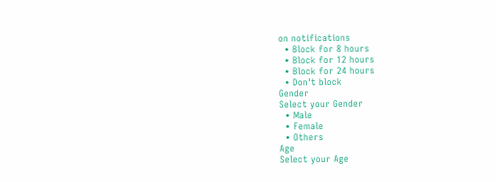on notifications
  • Block for 8 hours
  • Block for 12 hours
  • Block for 24 hours
  • Don't block
Gender
Select your Gender
  • Male
  • Female
  • Others
Age
Select your Age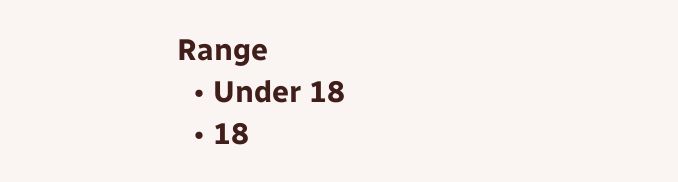Range
  • Under 18
  • 18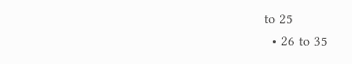to 25
  • 26 to 35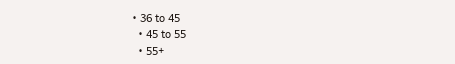• 36 to 45
  • 45 to 55
  • 55+